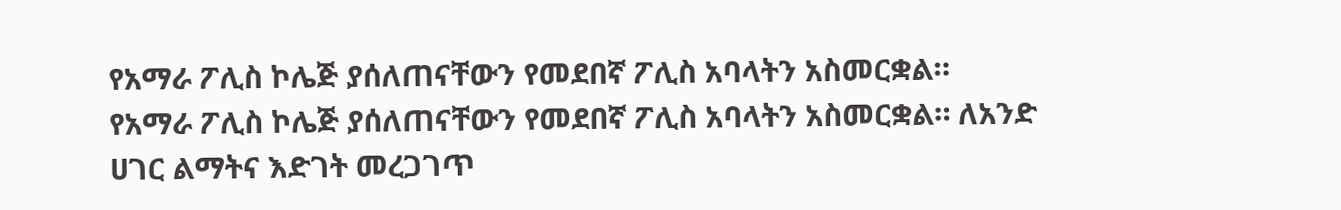የአማራ ፖሊስ ኮሌጅ ያሰለጠናቸውን የመደበኛ ፖሊስ አባላትን አስመርቋል።
የአማራ ፖሊስ ኮሌጅ ያሰለጠናቸውን የመደበኛ ፖሊስ አባላትን አስመርቋል። ለአንድ ሀገር ልማትና እድገት መረጋገጥ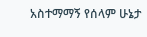አስተማማኝ የሰላም ሁኔታ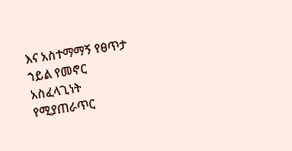እና አስተማማኝ የፀጥታ ኀይል የመኖር አስፈላጊነት የሚያጠራጥር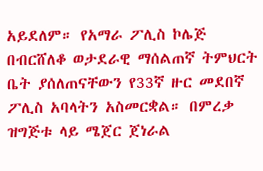አይደለም። የአማራ ፖሊስ ኮሌጅ በብርሸለቆ ወታደራዊ ማሰልጠኛ ትምህርት ቤት ያሰለጠናቸውን የ33ኛ ዙር መደበኛ ፖሊስ አባላትን አስመርቋል። በምረቃ ዝግጅቱ ላይ ሜጀር ጀነራል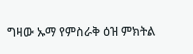ግዛው ኡማ የምስራቅ ዕዝ ምክትል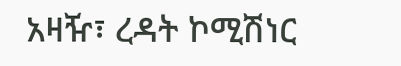አዛዥ፣ ረዳት ኮሚሽነር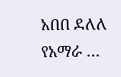አበበ ደለለ የአማራ …